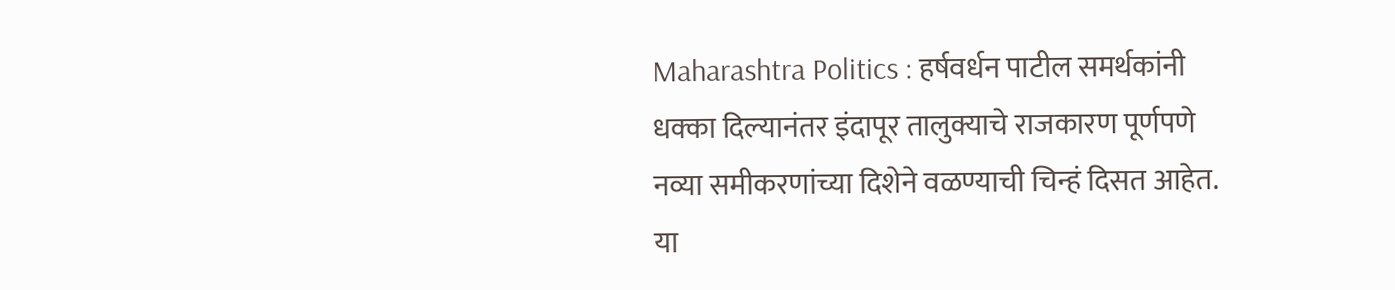Maharashtra Politics : हर्षवर्धन पाटील समर्थकांनी धक्का दिल्यानंतर इंदापूर तालुक्याचे राजकारण पूर्णपणे नव्या समीकरणांच्या दिशेने वळण्याची चिन्हं दिसत आहेत.
या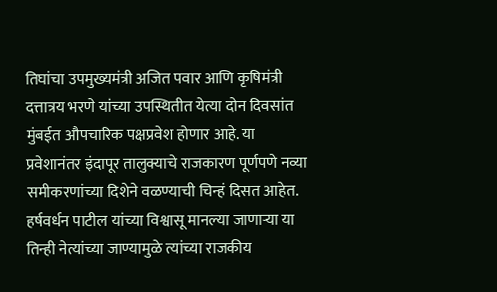तिघांचा उपमुख्यमंत्री अजित पवार आणि कृषिमंत्री दत्तात्रय भरणे यांच्या उपस्थितीत येत्या दोन दिवसांत मुंबईत औपचारिक पक्षप्रवेश होणार आहे. या प्रवेशानंतर इंदापूर तालुक्याचे राजकारण पूर्णपणे नव्या समीकरणांच्या दिशेने वळण्याची चिन्हं दिसत आहेत.
हर्षवर्धन पाटील यांच्या विश्वासू मानल्या जाणाऱ्या या तिन्ही नेत्यांच्या जाण्यामुळे त्यांच्या राजकीय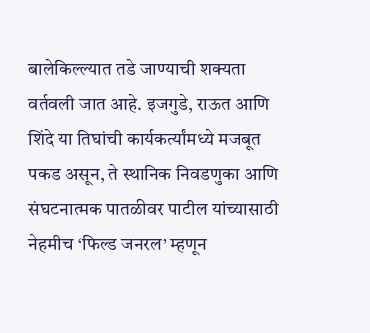बालेकिल्ल्यात तडे जाण्याची शक्यता वर्तवली जात आहे. इजगुडे, राऊत आणि शिंदे या तिघांची कार्यकर्त्यांमध्ये मजबूत पकड असून, ते स्थानिक निवडणुका आणि संघटनात्मक पातळीवर पाटील यांच्यासाठी नेहमीच ‘फिल्ड जनरल’ म्हणून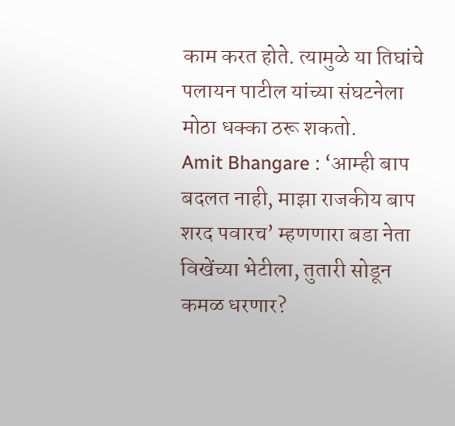काम करत होते. त्यामुळे या तिघांचे पलायन पाटील यांच्या संघटनेला मोठा धक्का ठरू शकतो.
Amit Bhangare : ‘आम्ही बाप बदलत नाही, माझा राजकीय बाप शरद पवारच’ म्हणणारा बडा नेता विखेंच्या भेटीला, तुतारी सोडून कमळ धरणार?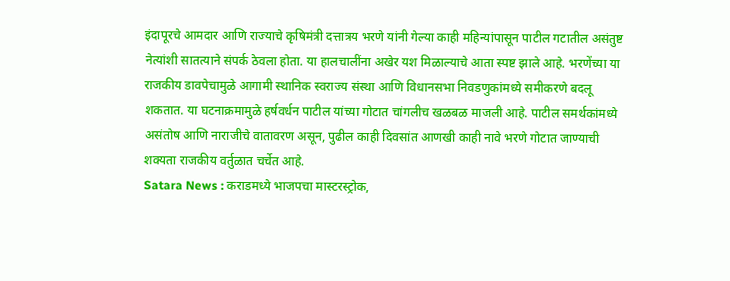इंदापूरचे आमदार आणि राज्याचे कृषिमंत्री दत्तात्रय भरणे यांनी गेल्या काही महिन्यांपासून पाटील गटातील असंतुष्ट नेत्यांशी सातत्याने संपर्क ठेवला होता. या हालचालींना अखेर यश मिळाल्याचे आता स्पष्ट झाले आहे. भरणेंच्या या राजकीय डावपेचामुळे आगामी स्थानिक स्वराज्य संस्था आणि विधानसभा निवडणुकांमध्ये समीकरणे बदलू शकतात. या घटनाक्रमामुळे हर्षवर्धन पाटील यांच्या गोटात चांगलीच खळबळ माजली आहे. पाटील समर्थकांमध्ये असंतोष आणि नाराजीचे वातावरण असून, पुढील काही दिवसांत आणखी काही नावे भरणे गोटात जाण्याची शक्यता राजकीय वर्तुळात चर्चेत आहे.
Satara News : कराडमध्ये भाजपचा मास्टरस्ट्रोक,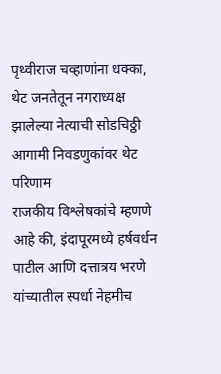पृथ्वीराज चव्हाणांना धक्का, थेट जनतेतून नगराध्यक्ष झालेल्या नेत्याची सोडचिठ्ठी
आगामी निवडणुकांवर थेट परिणाम
राजकीय विश्लेषकांचे म्हणणे आहे की, इंदापूरमध्ये हर्षवर्धन पाटील आणि दत्तात्रय भरणे यांच्यातील स्पर्धा नेहमीच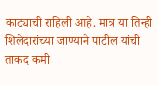काट्याची राहिली आहे. मात्र या तिन्ही शिलेदारांच्या जाण्याने पाटील यांची ताकद कमी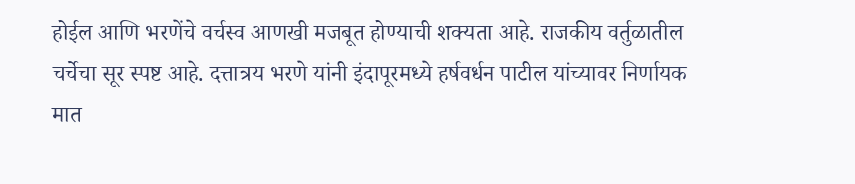होईल आणि भरणेंचे वर्चस्व आणखी मजबूत होण्याची शक्यता आहे. राजकीय वर्तुळातील चर्चेचा सूर स्पष्ट आहे. दत्तात्रय भरणे यांनी इंदापूरमध्ये हर्षवर्धन पाटील यांच्यावर निर्णायक मात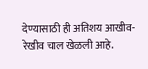देण्यासाठी ही अतिशय आखीव-रेखीव चाल खेळली आहे.